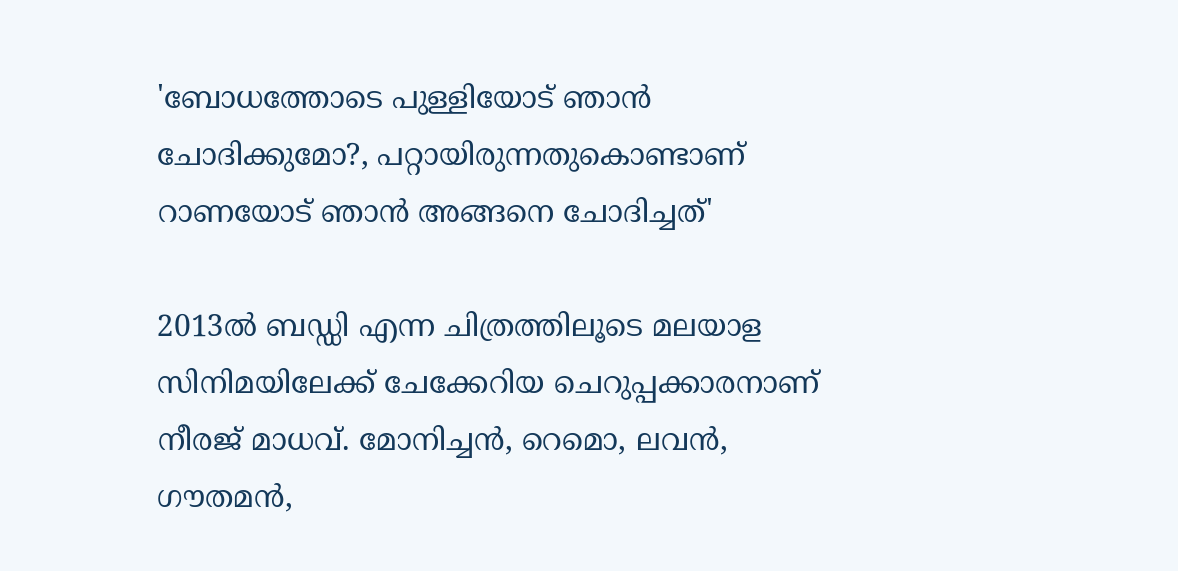'ബോധത്തോടെ പുള്ളിയോട് ഞാൻ ചോദിക്കുമോ?, പറ്റായിരുന്നതുകൊണ്ടാണ് റാണയോട് ഞാൻ അങ്ങനെ ചോദിച്ചത്'

2013ല്‍ ബഡ്ഡി എന്ന ചിത്രത്തിലൂടെ മലയാള സിനിമയിലേക്ക് ചേക്കേറിയ ചെറുപ്പക്കാരനാണ് നീരജ് മാധവ്. മോനിച്ചന്‍, റെമൊ, ലവന്‍, ഗൗതമന്‍,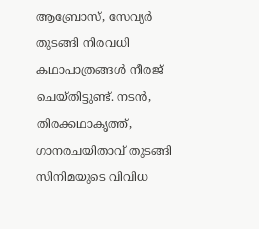ആബ്രോസ്, സേവ്യർ തുടങ്ങി നിരവധി കഥാപാത്രങ്ങള്‍ നീരജ് ചെയ്തിട്ടുണ്ട്. നടന്‍, തിരക്കഥാകൃത്ത്, ഗാനരചയിതാവ് തുടങ്ങി സിനിമയുടെ വിവിധ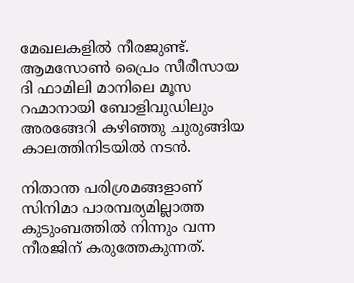മേഖലകളിൽ നീരജുണ്ട്. ആമസോണ്‍ പ്രൈം സീരീസായ ദി ഫാമിലി മാനിലെ മൂസ റഹ്മാനായി ബോളിവുഡിലും അരങ്ങേറി കഴിഞ്ഞു ചുരുങ്ങിയ കാലത്തിനിടയിൽ നടൻ.

നിതാന്ത പരിശ്രമങ്ങളാണ് സിനിമാ പാരമ്പര്യമില്ലാത്ത കുടുംബത്തിൽ നിന്നും വന്ന നീരജിന് കരുത്തേകുന്നത്.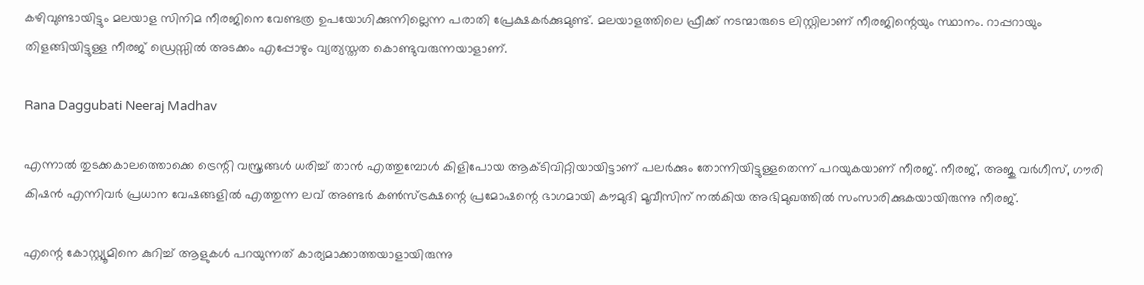കഴിവുണ്ടായിട്ടും മലയാള സിനിമ നീരജിനെ വേണ്ടത്ര ഉപയോഗിക്കുന്നില്ലെന്ന പരാതി പ്രേക്ഷകർക്കുമുണ്ട്. മലയാളത്തിലെ ഫ്രീക്ക് നടന്മാരുടെ ലിസ്റ്റിലാണ് നീരജിന്റെയും സ്ഥാനം. റാപ്പറായും തിളങ്ങിയിട്ടുള്ള നീരജ് ഡ്രെസ്സിൽ അടക്കം എപ്പോഴും വ്യത്യസ്തത കൊണ്ടുവരുന്നയാളാണ്.

Rana Daggubati Neeraj Madhav

എന്നാൽ തുടക്കകാലത്തൊക്കെ ട്രെന്റി വസ്ത്രങ്ങൾ ധരിച്ച് താൻ എത്തുമ്പോൾ കിളിപോയ ആക്ടിവിറ്റിയായിട്ടാണ് പലർക്കും തോന്നിയിട്ടുള്ളതെന്ന് പറയുകയാണ് നീരജ്. നീരജ്, അജു വർഗീസ്, ഗൗരി കിഷൻ എന്നിവർ പ്രധാന വേഷങ്ങളിൽ എത്തുന്ന ലവ് അണ്ടർ കൺസ്ട്രക്ഷന്റെ പ്രമോഷന്റെ ഭാഗമായി കൗമുദി മൂവീസിന് നൽകിയ അഭിമുഖത്തിൽ സംസാരിക്കുകയായിരുന്നു നീരജ്.

എന്റെ കോസ്റ്റ്യൂമിനെ കുറിച്ച് ആളുകൾ പറയുന്നത് കാര്യമാക്കാത്തയാളായിരുന്നു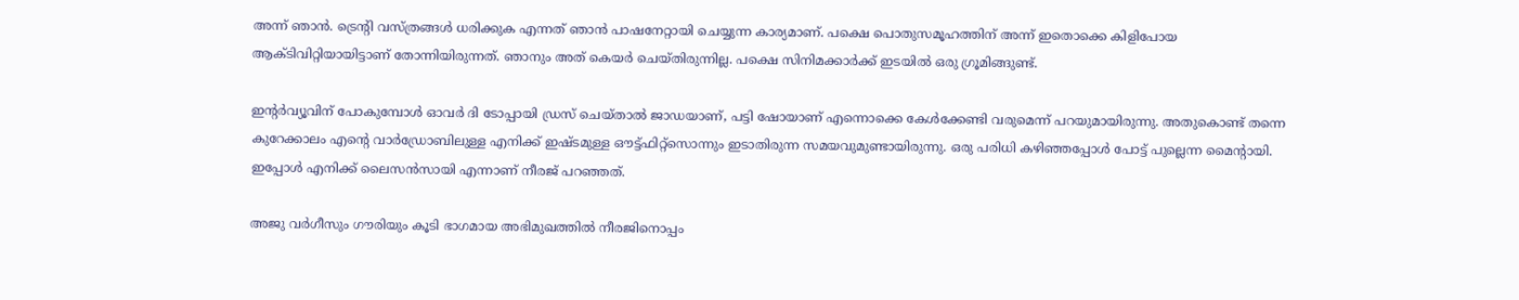അന്ന് ഞാൻ‌. ട്രെന്റി വസ്ത്രങ്ങൾ ധരിക്കുക എന്നത് ഞാൻ പാഷനേറ്റായി ചെയ്യുന്ന കാര്യമാണ്. പക്ഷെ പൊതുസമൂഹത്തിന് അന്ന് ഇതൊക്കെ കിളിപോയ ആക്ടിവിറ്റിയായിട്ടാണ് തോന്നിയിരുന്നത്. ഞാനും അത് കെയർ ചെയ്തിരുന്നില്ല. പക്ഷെ സിനിമക്കാർക്ക് ഇടയിൽ ഒരു ഗ്രൂമിങ്ങുണ്ട്.

ഇന്റർ‌വ്യൂവിന് പോകുമ്പോൾ ഓവർ ദി ടോപ്പായി ഡ്രസ് ചെയ്താൽ ജാഡയാണ്, പട്ടി ഷോയാണ് എന്നൊക്കെ കേൾക്കേണ്ടി വരുമെന്ന് പറയുമായിരുന്നു. അതുകൊണ്ട് തന്നെ കുറേക്കാലം എന്റെ വാർഡ്രോബിലുള്ള എനിക്ക് ഇഷ്ടമുള്ള ഔട്ട്ഫിറ്റ്സൊന്നും ഇടാതിരുന്ന സമയവുമുണ്ടായിരുന്നു. ഒരു പരിധി കഴിഞ്ഞപ്പോൾ പോട്ട് പുല്ലെന്ന മൈന്റായി. ഇപ്പോൾ എനിക്ക് ലൈസൻസായി എന്നാണ് നീരജ് പറഞ്ഞത്.

അജു വർഗീസും ഗൗരിയും കൂടി ഭാഗമായ അഭിമുഖത്തിൽ നീരജിനൊപ്പം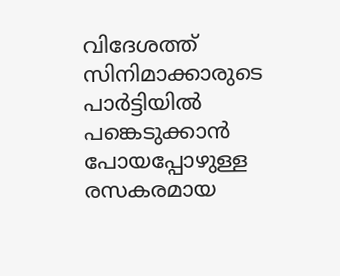വിദേശത്ത് സിനിമാക്കാരുടെ പാർട്ടിയിൽ പങ്കെടുക്കാൻ പോയപ്പോഴുള്ള രസകരമായ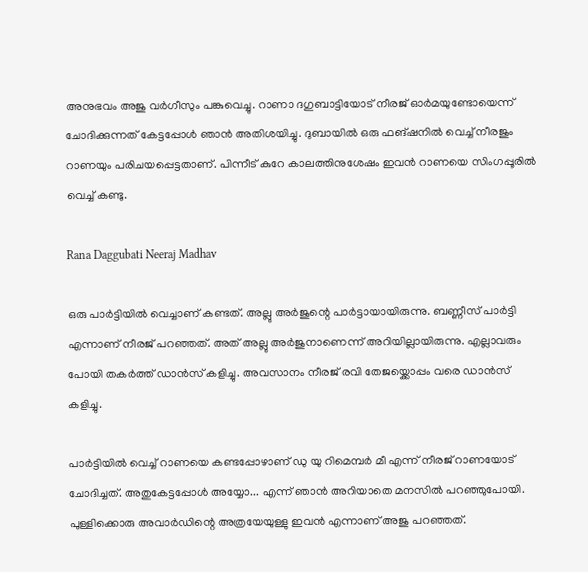അനുഭവം അജു വർഗീസും പങ്കുവെച്ചു. റാണാ ദഗുബാട്ടിയോട് നീരജ് ഓർമയുണ്ടോയെന്ന് ചോദിക്കുന്നത് കേട്ടപ്പോൾ ഞാൻ അതിശയിച്ചു. ദുബായിൽ ഒരു ഫങ്ഷനിൽ വെച്ച് നീരജും റാണയും പരിചയപ്പെട്ടതാണ്. പിന്നീട് കുറേ കാലത്തിനുശേഷം ഇവൻ റാണയെ സിംഗപ്പൂരിൽ വെച്ച് കണ്ടു.

Rana Daggubati Neeraj Madhav

ഒരു പാർട്ടിയിൽ വെച്ചാണ് കണ്ടത്. അല്ലു അർജുന്റെ പാർട്ടായായിരുന്നു. ബണ്ണീസ് പാർട്ടി എന്നാണ് നീരജ് പറഞ്ഞത്. അത് അല്ലു അർ‌ജുനാണെന്ന് അറിയില്ലായിരുന്നു. എല്ലാവരും പോയി തകർത്ത് ഡാൻസ് കളിച്ചു. അവസാനം നീരജ് രവി തേജയ്ക്കൊപ്പം വരെ ഡാൻസ് കളിച്ചു.

പാർട്ടിയിൽ വെച്ച് റാണയെ കണ്ടപ്പോഴാണ് ഡു യു റിമെമ്പർ മീ എന്ന് നീരജ് റാണയോട് ചോദിച്ചത്. അതുകേട്ടപ്പോൾ അയ്യോ... എന്ന് ഞാൻ അറിയാതെ മനസിൽ പറഞ്ഞുപോയി. പുള്ളിക്കൊരു അവാർഡിന്റെ അത്രയേയുള്ളു ഇവൻ എന്നാണ് അജു പറഞ്ഞത്.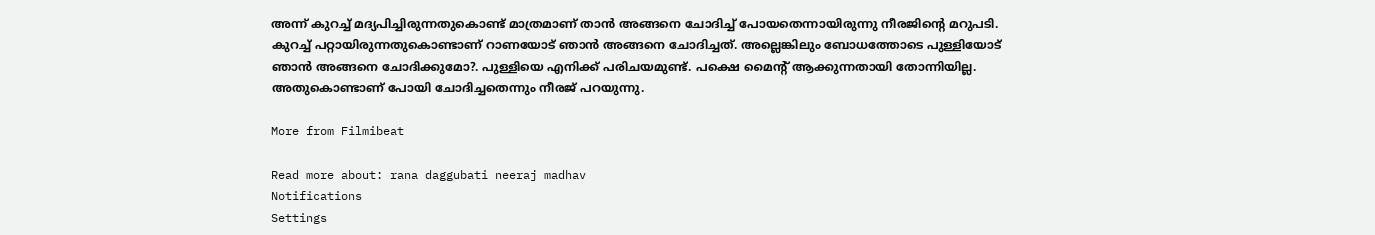അന്ന് കുറച്ച് മദ്യപിച്ചിരുന്നതുകൊണ്ട് മാത്രമാണ് താൻ അങ്ങനെ ചോദിച്ച് പോയതെന്നായിരുന്നു നീരജിന്റെ മറുപടി. കുറച്ച് പറ്റായിരുന്നതുകൊണ്ടാണ് റാണയോട് ഞാൻ അങ്ങനെ ചോദിച്ചത്. അല്ലെങ്കിലും ബോധത്തോടെ പുള്ളിയോട് ഞാൻ അങ്ങനെ ചോദിക്കുമോ?. പുള്ളിയെ എനിക്ക് പരിചയമുണ്ട്. പക്ഷെ മൈന്റ് ആക്കുന്നതായി തോന്നിയില്ല. അതുകൊണ്ടാണ് പോയി ചോദിച്ചതെന്നും നീരജ് പറയുന്നു.

More from Filmibeat

Read more about: rana daggubati neeraj madhav
Notifications
Settings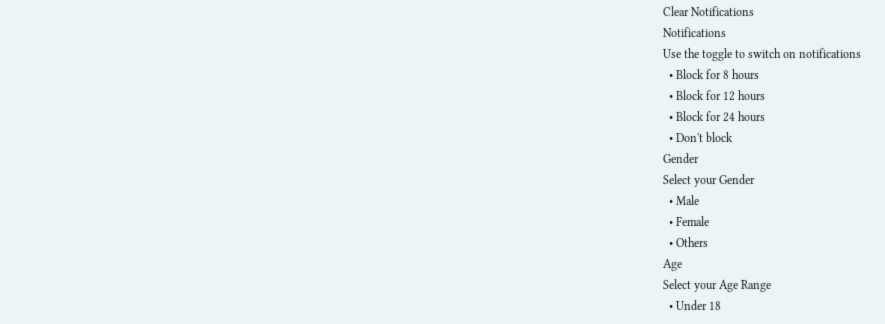Clear Notifications
Notifications
Use the toggle to switch on notifications
  • Block for 8 hours
  • Block for 12 hours
  • Block for 24 hours
  • Don't block
Gender
Select your Gender
  • Male
  • Female
  • Others
Age
Select your Age Range
  • Under 18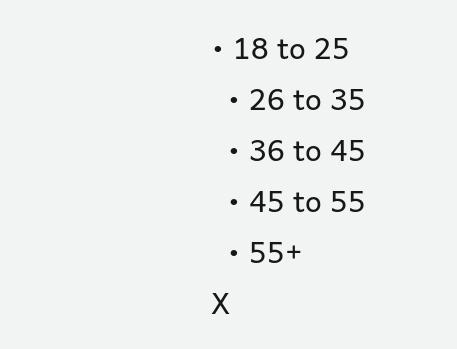• 18 to 25
  • 26 to 35
  • 36 to 45
  • 45 to 55
  • 55+
X